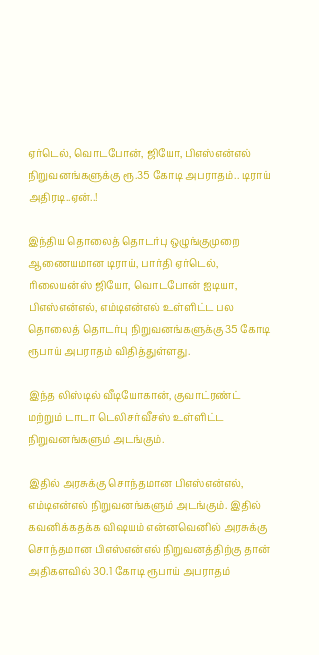ஏர்டெல், வொடபோன், ஜியோ, பிஎஸ்என்எல் நிறுவனங்களுக்கு ரூ.35 கோடி அபராதம்.. டிராய் அதிரடி..ஏன்..!

இந்திய தொலைத் தொடர்பு ஒழுங்குமுறை ஆணையமான டிராய், பார்தி ஏர்டெல், ரிலையன்ஸ் ஜியோ, வொடபோன் ஐடியா, பிஎஸ்என்எல், எம்டிஎன்எல் உள்ளிட்ட பல தொலைத் தொடர்பு நிறுவனங்களுக்கு 35 கோடி ரூபாய் அபராதம் விதித்துள்ளது.

இந்த லிஸ்டில் வீடியோகான், குவாட்ரண்ட் மற்றும் டாடா டெலிசர்வீசஸ் உள்ளிட்ட நிறுவனங்களும் அடங்கும்.

இதில் அரசுக்கு சொந்தமான பிஎஸ்என்எல், எம்டிஎன்எல் நிறுவனங்களும் அடங்கும். இதில் கவனிக்கதக்க விஷயம் என்னவெனில் அரசுக்கு சொந்தமான பிஎஸ்என்எல் நிறுவனத்திற்கு தான் அதிகளவில் 30.1 கோடி ரூபாய் அபராதம்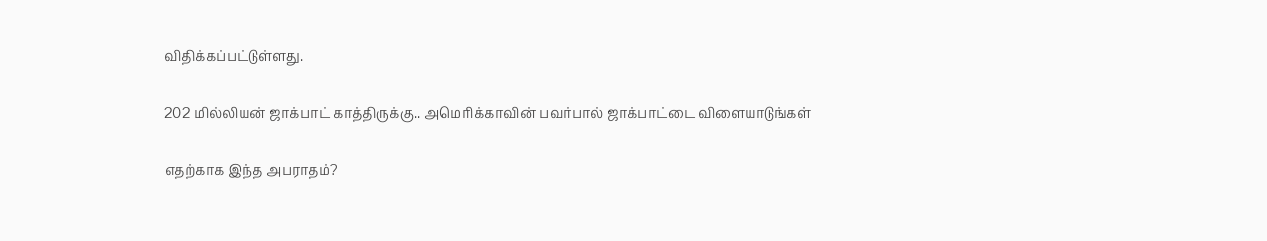விதிக்கப்பட்டுள்ளது.

202 மில்லியன் ஜாக்பாட் காத்திருக்கு.. அமெரிக்காவின் பவர்பால் ஜாக்பாட்டை விளையாடுங்கள்

எதற்காக இந்த அபராதம்?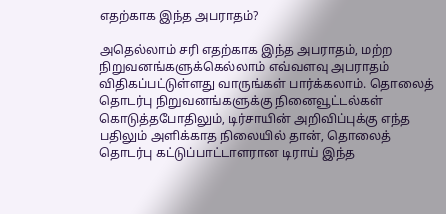எதற்காக இந்த அபராதம்?

அதெல்லாம் சரி எதற்காக இந்த அபராதம், மற்ற நிறுவனங்களுக்கெல்லாம் எவ்வளவு அபராதம் விதிகப்பட்டுள்ளது வாருங்கள் பார்க்கலாம். தொலைத் தொடர்பு நிறுவனங்களுக்கு நினைவூட்டல்கள் கொடுத்தபோதிலும், டிர்சாயின் அறிவிப்புக்கு எந்த பதிலும் அளிக்காத நிலையில் தான், தொலைத் தொடர்பு கட்டுப்பாட்டாளரான டிராய் இந்த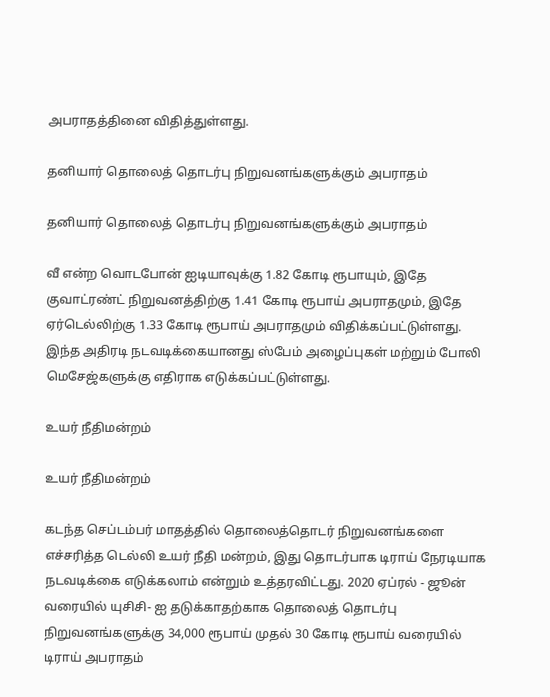அபராதத்தினை விதித்துள்ளது.

தனியார் தொலைத் தொடர்பு நிறுவனங்களுக்கும் அபராதம்

தனியார் தொலைத் தொடர்பு நிறுவனங்களுக்கும் அபராதம்

வீ என்ற வொடபோன் ஐடியாவுக்கு 1.82 கோடி ரூபாயும், இதே குவாட்ரண்ட் நிறுவனத்திற்கு 1.41 கோடி ரூபாய் அபராதமும், இதே ஏர்டெல்லிற்கு 1.33 கோடி ரூபாய் அபராதமும் விதிக்கப்பட்டுள்ளது. இந்த அதிரடி நடவடிக்கையானது ஸ்பேம் அழைப்புகள் மற்றும் போலி மெசேஜ்களுக்கு எதிராக எடுக்கப்பட்டுள்ளது.

உயர் நீதிமன்றம்

உயர் நீதிமன்றம்

கடந்த செப்டம்பர் மாதத்தில் தொலைத்தொடர் நிறுவனங்களை எச்சரித்த டெல்லி உயர் நீதி மன்றம், இது தொடர்பாக டிராய் நேரடியாக நடவடிக்கை எடுக்கலாம் என்றும் உத்தரவிட்டது. 2020 ஏப்ரல் - ஜூன் வரையில் யுசிசி- ஐ தடுக்காதற்காக தொலைத் தொடர்பு நிறுவனங்களுக்கு 34,000 ரூபாய் முதல் 30 கோடி ரூபாய் வரையில் டிராய் அபராதம்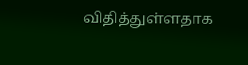விதித்துள்ளதாக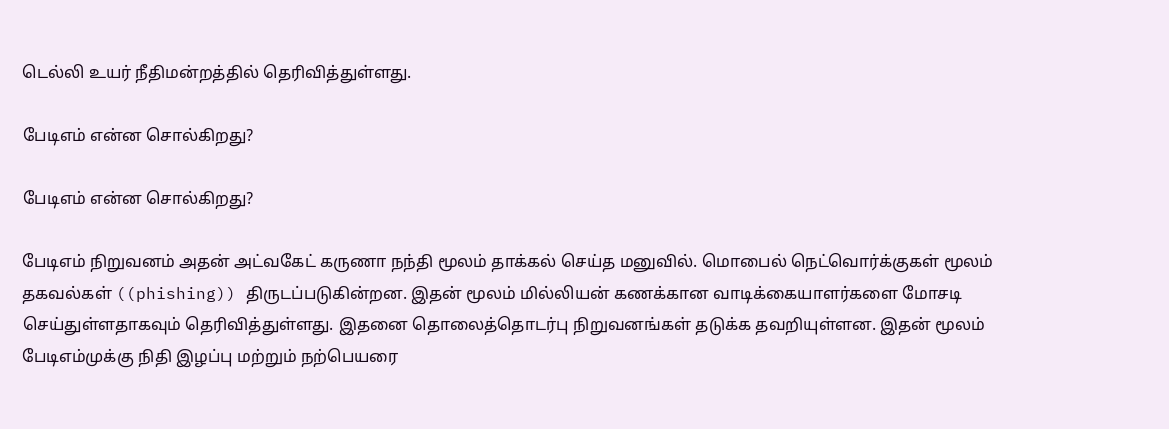டெல்லி உயர் நீதிமன்றத்தில் தெரிவித்துள்ளது.

பேடிஎம் என்ன சொல்கிறது?

பேடிஎம் என்ன சொல்கிறது?

பேடிஎம் நிறுவனம் அதன் அட்வகேட் கருணா நந்தி மூலம் தாக்கல் செய்த மனுவில். மொபைல் நெட்வொர்க்குகள் மூலம் தகவல்கள் ((phishing)) திருடப்படுகின்றன. இதன் மூலம் மில்லியன் கணக்கான வாடிக்கையாளர்களை மோசடி செய்துள்ளதாகவும் தெரிவித்துள்ளது. இதனை தொலைத்தொடர்பு நிறுவனங்கள் தடுக்க தவறியுள்ளன. இதன் மூலம் பேடிஎம்முக்கு நிதி இழப்பு மற்றும் நற்பெயரை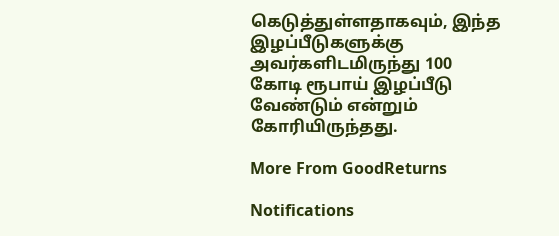கெடுத்துள்ளதாகவும், இந்த இழப்பீடுகளுக்கு அவர்களிடமிருந்து 100 கோடி ரூபாய் இழப்பீடு வேண்டும் என்றும் கோரியிருந்தது.

More From GoodReturns

Notifications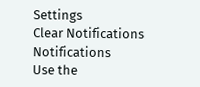Settings
Clear Notifications
Notifications
Use the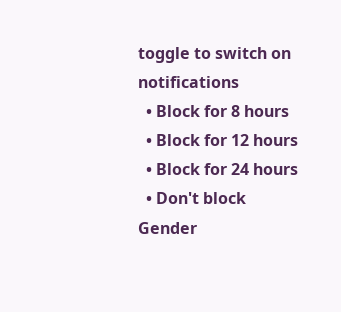toggle to switch on notifications
  • Block for 8 hours
  • Block for 12 hours
  • Block for 24 hours
  • Don't block
Gender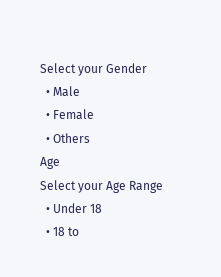Select your Gender
  • Male
  • Female
  • Others
Age
Select your Age Range
  • Under 18
  • 18 to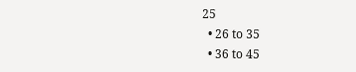25
  • 26 to 35
  • 36 to 45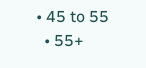• 45 to 55
  • 55+